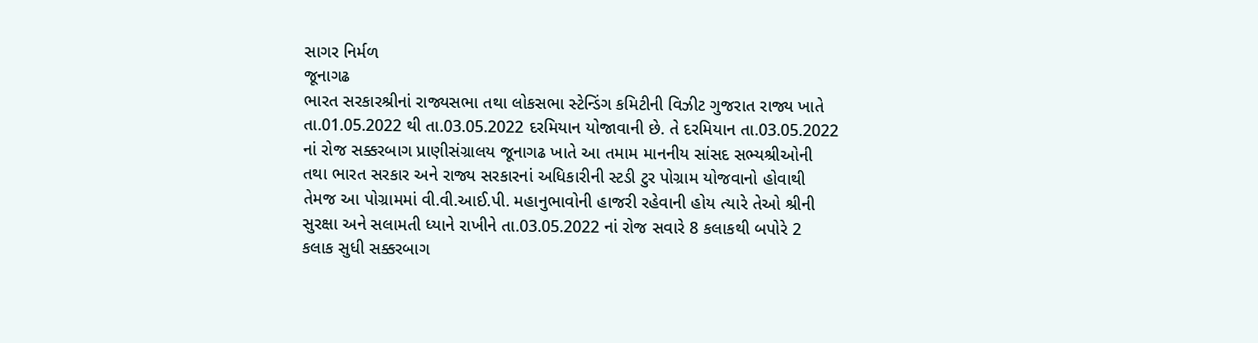સાગર નિર્મળ
જૂનાગઢ
ભારત સરકારશ્રીનાં રાજ્યસભા તથા લોકસભા સ્ટેન્ડિંગ કમિટીની વિઝીટ ગુજરાત રાજ્ય ખાતે તા.01.05.2022 થી તા.03.05.2022 દરમિયાન યોજાવાની છે. તે દરમિયાન તા.03.05.2022 નાં રોજ સક્કરબાગ પ્રાણીસંગ્રાલય જૂનાગઢ ખાતે આ તમામ માનનીય સાંસદ સભ્યશ્રીઓની તથા ભારત સરકાર અને રાજ્ય સરકારનાં અધિકારીની સ્ટડી ટુર પોગ્રામ યોજવાનો હોવાથી તેમજ આ પોગ્રામમાં વી.વી.આઈ.પી. મહાનુભાવોની હાજરી રહેવાની હોય ત્યારે તેઓ શ્રીની સુરક્ષા અને સલામતી ધ્યાને રાખીને તા.03.05.2022 નાં રોજ સવારે 8 કલાકથી બપોરે 2 કલાક સુધી સક્કરબાગ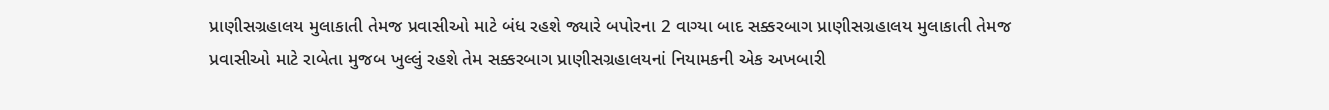પ્રાણીસગ્રહાલય મુલાકાતી તેમજ પ્રવાસીઓ માટે બંધ રહશે જ્યારે બપોરના 2 વાગ્યા બાદ સક્કરબાગ પ્રાણીસગ્રહાલય મુલાકાતી તેમજ પ્રવાસીઓ માટે રાબેતા મુજબ ખુલ્લું રહશે તેમ સક્કરબાગ પ્રાણીસગ્રહાલયનાં નિયામકની એક અખબારી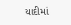યાદીમાં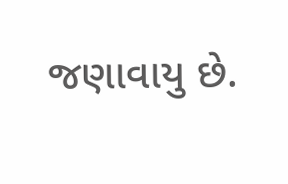જણાવાયુ છે.